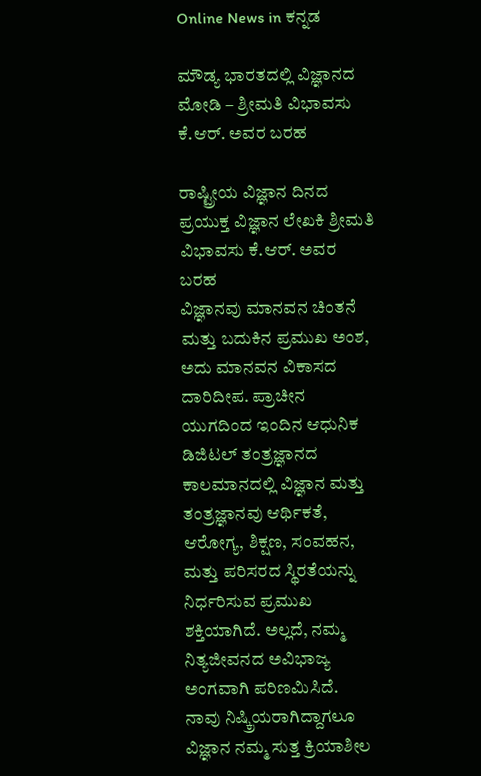Online News in ಕನ್ನಡ

ಮೌಡ್ಯ ಭಾರತದಲ್ಲಿ ವಿಜ್ಞಾನದ ಮೋಡಿ – ಶ್ರೀಮತಿ ವಿಭಾವಸು ಕೆ.ಆರ್. ಅವರ ಬರಹ

ರಾಷ್ಟ್ರೀಯ ವಿಜ್ಞಾನ ದಿನದ ಪ್ರಯುಕ್ತ ವಿಜ್ಞಾನ ಲೇಖಕಿ ಶ್ರೀಮತಿ ವಿಭಾವಸು ಕೆ.ಆರ್. ಅವರ ಬರಹ
ವಿಜ್ಞಾನವು ಮಾನವನ ಚಿಂತನೆ ಮತ್ತು ಬದುಕಿನ ಪ್ರಮುಖ ಅಂಶ, ಅದು ಮಾನವನ ವಿಕಾಸದ ದಾರಿದೀಪ. ಪ್ರಾಚೀನ ಯುಗದಿಂದ ಇಂದಿನ ಆಧುನಿಕ ಡಿಜಿಟಲ್ ತಂತ್ರಜ್ಞಾನದ ಕಾಲಮಾನದಲ್ಲಿ ವಿಜ್ಞಾನ ಮತ್ತು ತಂತ್ರಜ್ಞಾನವು ಆರ್ಥಿಕತೆ, ಆರೋಗ್ಯ, ಶಿಕ್ಷಣ, ಸಂವಹನ, ಮತ್ತು ಪರಿಸರದ ಸ್ಥಿರತೆಯನ್ನು ನಿರ್ಧರಿಸುವ ಪ್ರಮುಖ ಶಕ್ತಿಯಾಗಿದೆ. ಅಲ್ಲದೆ, ನಮ್ಮ ನಿತ್ಯಜೀವನದ ಅವಿಭಾಜ್ಯ ಅಂಗವಾಗಿ ಪರಿಣಮಿಸಿದೆ.
ನಾವು ನಿಷ್ಕ್ರಿಯರಾಗಿದ್ದಾಗಲೂ ವಿಜ್ಞಾನ ನಮ್ಮ ಸುತ್ತ ಕ್ರಿಯಾಶೀಲ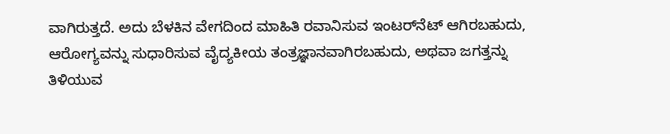ವಾಗಿರುತ್ತದೆ. ಅದು ಬೆಳಕಿನ ವೇಗದಿಂದ ಮಾಹಿತಿ ರವಾನಿಸುವ ಇಂಟರ್‌ನೆಟ್ ಆಗಿರಬಹುದು, ಆರೋಗ್ಯವನ್ನು ಸುಧಾರಿಸುವ ವೈದ್ಯಕೀಯ ತಂತ್ರಜ್ಞಾನವಾಗಿರಬಹುದು, ಅಥವಾ ಜಗತ್ತನ್ನು ತಿಳಿಯುವ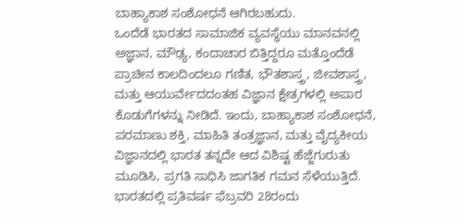ಬಾಹ್ಯಾಕಾಶ ಸಂಶೋಧನೆ ಆಗಿರಬಹುದು.
ಒಂದೆಡೆ ಭಾರತದ ಸಾಮಾಜಿಕ ವ್ಯವಸ್ಥೆಯು ಮಾನವನಲ್ಲಿ ಅಜ್ಞಾನ, ಮೌಢ್ಯ, ಕಂದಾಚಾರ ಬಿತ್ತಿದ್ದರೂ ಮತ್ತೊಂದೆಡೆ ಪ್ರಾಚೀನ ಕಾಲದಿಂದಲೂ ಗಣಿತ, ಭೌತಶಾಸ್ತ್ರ, ಜೀವಶಾಸ್ತ್ರ, ಮತ್ತು ಆಯುರ್ವೇದದಂತಹ ವಿಜ್ಞಾನ ಕ್ಷೇತ್ರಗಳಲ್ಲಿ ಅಪಾರ ಕೊಡುಗೆಗಳನ್ನು ನೀಡಿದೆ. ಇಂದು, ಬಾಹ್ಯಾಕಾಶ ಸಂಶೋಧನೆ, ಪರಮಾಣು ಶಕ್ತಿ, ಮಾಹಿತಿ ತಂತ್ರಜ್ಞಾನ, ಮತ್ತು ವೈದ್ಯಕೀಯ ವಿಜ್ಞಾನದಲ್ಲಿ ಭಾರತ ತನ್ನದೇ ಆದ ವಿಶಿಷ್ಟ ಹೆಜ್ಜೆಗುರುತು ಮೂಡಿಸಿ, ಪ್ರಗತಿ ಸಾಧಿಸಿ ಜಾಗತಿಕ ಗಮನ ಸೆಳೆಯುತ್ತಿದೆ.
ಭಾರತದಲ್ಲಿ ಪ್ರತಿವರ್ಷ ಫೆಬ್ರವರಿ 28ರಂದು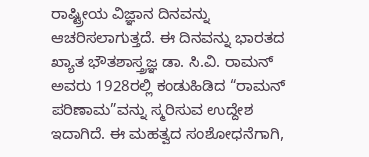ರಾಷ್ಟ್ರೀಯ ವಿಜ್ಞಾನ ದಿನವನ್ನು ಆಚರಿಸಲಾಗುತ್ತದೆ. ಈ ದಿನವನ್ನು ಭಾರತದ ಖ್ಯಾತ ಭೌತಶಾಸ್ತ್ರಜ್ಞ ಡಾ. ಸಿ.ವಿ. ರಾಮನ್ ಅವರು 1928ರಲ್ಲಿ ಕಂಡುಹಿಡಿದ “ರಾಮನ್ ಪರಿಣಾಮ”ವನ್ನು ಸ್ಮರಿಸುವ ಉದ್ದೇಶ ಇದಾಗಿದೆ. ಈ ಮಹತ್ವದ ಸಂಶೋಧನೆಗಾಗಿ,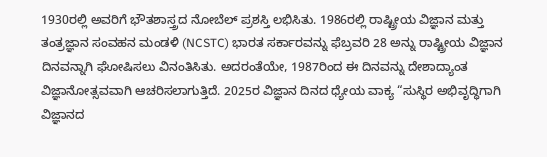1930ರಲ್ಲಿ ಅವರಿಗೆ ಭೌತಶಾಸ್ತ್ರದ ನೋಬೆಲ್ ಪ್ರಶಸ್ತಿ ಲಭಿಸಿತು. 1986ರಲ್ಲಿ ರಾಷ್ಟ್ರೀಯ ವಿಜ್ಞಾನ ಮತ್ತು ತಂತ್ರಜ್ಞಾನ ಸಂವಹನ ಮಂಡಳಿ (NCSTC) ಭಾರತ ಸರ್ಕಾರವನ್ನು ಫೆಬ್ರವರಿ 28 ಅನ್ನು ರಾಷ್ಟ್ರೀಯ ವಿಜ್ಞಾನ ದಿನವನ್ನಾಗಿ ಘೋಷಿಸಲು ವಿನಂತಿಸಿತು. ಅದರಂತೆಯೇ, 1987ರಿಂದ ಈ ದಿನವನ್ನು ದೇಶಾದ್ಯಾಂತ ವಿಜ್ಞಾನೋತ್ಸವವಾಗಿ ಆಚರಿಸಲಾಗುತ್ತಿದೆ. 2025ರ ವಿಜ್ಞಾನ ದಿನದ ಧ್ಯೇಯ ವಾಕ್ಯ “ಸುಸ್ಥಿರ ಅಭಿವೃದ್ಧಿಗಾಗಿ ವಿಜ್ಞಾನದ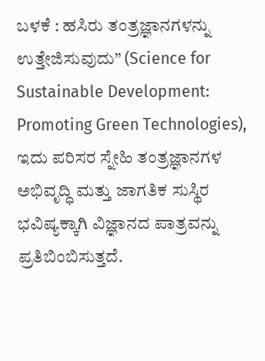ಬಳಕೆ : ಹಸಿರು ತಂತ್ರಜ್ಞಾನಗಳನ್ನು ಉತ್ತೇಜಿಸುವುದು” (Science for Sustainable Development: Promoting Green Technologies), ಇದು ಪರಿಸರ ಸ್ನೇಹಿ ತಂತ್ರಜ್ಞಾನಗಳ ಅಭಿವೃದ್ಧಿ ಮತ್ತು ಜಾಗತಿಕ ಸುಸ್ಥಿರ ಭವಿಷ್ಯಕ್ಕಾಗಿ ವಿಜ್ಞಾನದ ಪಾತ್ರವನ್ನು ಪ್ರತಿಬಿಂಬಿಸುತ್ತದೆ.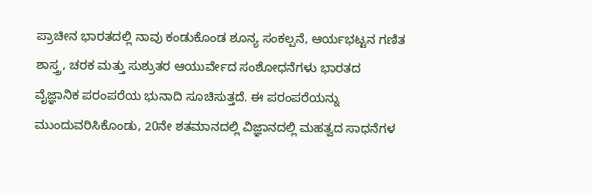ಪ್ರಾಚೀನ ಭಾರತದಲ್ಲಿ ನಾವು ಕಂಡುಕೊಂಡ ಶೂನ್ಯ ಸಂಕಲ್ಪನೆ, ಆರ್ಯಭಟ್ಟನ ಗಣಿತ ಶಾಸ್ತ್ರ, ಚರಕ ಮತ್ತು ಸುಶ್ರುತರ ಆಯುರ್ವೇದ ಸಂಶೋಧನೆಗಳು ಭಾರತದ ವೈಜ್ಞಾನಿಕ ಪರಂಪರೆಯ ಭುನಾದಿ ಸೂಚಿಸುತ್ತದೆ. ಈ ಪರಂಪರೆಯನ್ನು ಮುಂದುವರಿಸಿಕೊಂಡು, 20ನೇ ಶತಮಾನದಲ್ಲಿ ವಿಜ್ಞಾನದಲ್ಲಿ ಮಹತ್ವದ ಸಾಧನೆಗಳ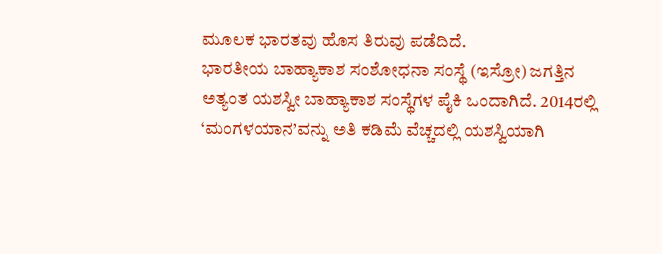ಮೂಲಕ ಭಾರತವು ಹೊಸ ತಿರುವು ಪಡೆದಿದೆ.
ಭಾರತೀಯ ಬಾಹ್ಯಾಕಾಶ ಸಂಶೋಧನಾ ಸಂಸ್ಥೆ (ಇಸ್ರೋ) ಜಗತ್ತಿನ ಅತ್ಯಂತ ಯಶಸ್ವೀ ಬಾಹ್ಯಾಕಾಶ ಸಂಸ್ಥೆಗಳ ಪೈಕಿ ಒಂದಾಗಿದೆ. 2014ರಲ್ಲಿ ‘ಮಂಗಳಯಾನ’ವನ್ನು ಅತಿ ಕಡಿಮೆ ವೆಚ್ಚದಲ್ಲಿ ಯಶಸ್ವಿಯಾಗಿ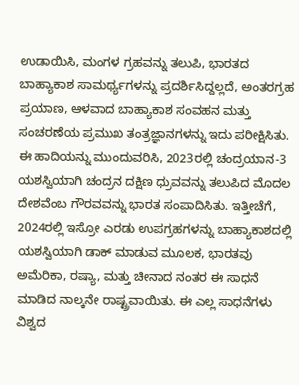ಉಡಾಯಿಸಿ, ಮಂಗಳ ಗ್ರಹವನ್ನು ತಲುಪಿ, ಭಾರತದ ಬಾಹ್ಯಾಕಾಶ ಸಾಮರ್ಥ್ಯಗಳನ್ನು ಪ್ರದರ್ಶಿಸಿದ್ದಲ್ಲದೆ, ಅಂತರಗ್ರಹ ಪ್ರಯಾಣ, ಆಳವಾದ ಬಾಹ್ಯಾಕಾಶ ಸಂವಹನ ಮತ್ತು ಸಂಚರಣೆಯ ಪ್ರಮುಖ ತಂತ್ರಜ್ಞಾನಗಳನ್ನು ಇದು ಪರೀಕ್ಷಿಸಿತು. ಈ ಹಾದಿಯನ್ನು ಮುಂದುವರಿಸಿ, 2023ರಲ್ಲಿ ಚಂದ್ರಯಾನ-3 ಯಶಸ್ವಿಯಾಗಿ ಚಂದ್ರನ ದಕ್ಷಿಣ ಧ್ರುವವನ್ನು ತಲುಪಿದ ಮೊದಲ ದೇಶವೆಂಬ ಗೌರವವನ್ನು ಭಾರತ ಸಂಪಾದಿಸಿತು. ಇತ್ತೀಚೆಗೆ, 2024ರಲ್ಲಿ ಇಸ್ರೋ ಎರಡು ಉಪಗ್ರಹಗಳನ್ನು ಬಾಹ್ಯಾಕಾಶದಲ್ಲಿ ಯಶಸ್ವಿಯಾಗಿ ಡಾಕ್ ಮಾಡುವ ಮೂಲಕ, ಭಾರತವು ಅಮೆರಿಕಾ, ರಷ್ಯಾ, ಮತ್ತು ಚೀನಾದ ನಂತರ ಈ ಸಾಧನೆ ಮಾಡಿದ ನಾಲ್ಕನೇ ರಾಷ್ಟ್ರವಾಯಿತು. ಈ ಎಲ್ಲ ಸಾಧನೆಗಳು ವಿಶ್ವದ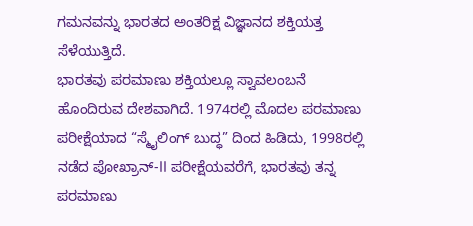ಗಮನವನ್ನು ಭಾರತದ ಅಂತರಿಕ್ಷ ವಿಜ್ಞಾನದ ಶಕ್ತಿಯತ್ತ ಸೆಳೆಯುತ್ತಿದೆ.
ಭಾರತವು ಪರಮಾಣು ಶಕ್ತಿಯಲ್ಲೂ ಸ್ವಾವಲಂಬನೆ ಹೊಂದಿರುವ ದೇಶವಾಗಿದೆ. 1974ರಲ್ಲಿ ಮೊದಲ ಪರಮಾಣು ಪರೀಕ್ಷೆಯಾದ “ಸ್ಮೈಲಿಂಗ್ ಬುದ್ಧ” ದಿಂದ ಹಿಡಿದು, 1998ರಲ್ಲಿ ನಡೆದ ಪೋಖ್ರಾನ್-II ಪರೀಕ್ಷೆಯವರೆಗೆ, ಭಾರತವು ತನ್ನ ಪರಮಾಣು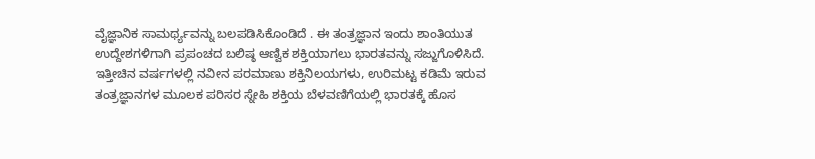ವೈಜ್ಞಾನಿಕ ಸಾಮರ್ಥ್ಯವನ್ನು ಬಲಪಡಿಸಿಕೊಂಡಿದೆ . ಈ ತಂತ್ರಜ್ಞಾನ ಇಂದು ಶಾಂತಿಯುತ ಉದ್ದೇಶಗಳಿಗಾಗಿ ಪ್ರಪಂಚದ ಬಲಿಷ್ಠ ಆಣ್ವಿಕ ಶಕ್ತಿಯಾಗಲು ಭಾರತವನ್ನು ಸಜ್ಜುಗೊಳಿಸಿದೆ. ಇತ್ತೀಚಿನ ವರ್ಷಗಳಲ್ಲಿ ನವೀನ ಪರಮಾಣು ಶಕ್ತಿನಿಲಯಗಳು, ಉರಿಮಟ್ಟ ಕಡಿಮೆ ಇರುವ ತಂತ್ರಜ್ಞಾನಗಳ ಮೂಲಕ ಪರಿಸರ ಸ್ನೇಹಿ ಶಕ್ತಿಯ ಬೆಳವಣಿಗೆಯಲ್ಲಿ ಭಾರತಕ್ಕೆ ಹೊಸ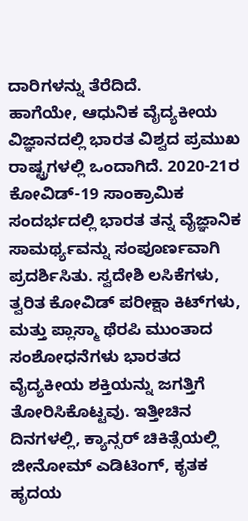ದಾರಿಗಳನ್ನು ತೆರೆದಿದೆ.
ಹಾಗೆಯೇ, ಆಧುನಿಕ ವೈದ್ಯಕೀಯ ವಿಜ್ಞಾನದಲ್ಲಿ ಭಾರತ ವಿಶ್ವದ ಪ್ರಮುಖ ರಾಷ್ಟ್ರಗಳಲ್ಲಿ ಒಂದಾಗಿದೆ. 2020-21ರ ಕೋವಿಡ್-19 ಸಾಂಕ್ರಾಮಿಕ ಸಂದರ್ಭದಲ್ಲಿ ಭಾರತ ತನ್ನ ವೈಜ್ಞಾನಿಕ ಸಾಮರ್ಥ್ಯವನ್ನು ಸಂಪೂರ್ಣವಾಗಿ ಪ್ರದರ್ಶಿಸಿತು. ಸ್ವದೇಶಿ ಲಸಿಕೆಗಳು, ತ್ವರಿತ ಕೋವಿಡ್ ಪರೀಕ್ಷಾ ಕಿಟ್‌ಗಳು, ಮತ್ತು ಪ್ಲಾಸ್ಮಾ ಥೆರಪಿ ಮುಂತಾದ ಸಂಶೋಧನೆಗಳು ಭಾರತದ ವೈದ್ಯಕೀಯ ಶಕ್ತಿಯನ್ನು ಜಗತ್ತಿಗೆ ತೋರಿಸಿಕೊಟ್ಟವು. ಇತ್ತೀಚಿನ ದಿನಗಳಲ್ಲಿ, ಕ್ಯಾನ್ಸರ್ ಚಿಕಿತ್ಸೆಯಲ್ಲಿ ಜೀನೋಮ್ ಎಡಿಟಿಂಗ್, ಕೃತಕ ಹೃದಯ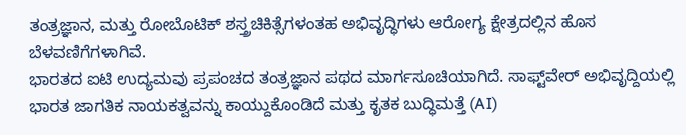ತಂತ್ರಜ್ಞಾನ, ಮತ್ತು ರೋಬೊಟಿಕ್ ಶಸ್ತ್ರಚಿಕಿತ್ಸೆಗಳಂತಹ ಅಭಿವೃದ್ಧಿಗಳು ಆರೋಗ್ಯ ಕ್ಷೇತ್ರದಲ್ಲಿನ ಹೊಸ ಬೆಳವಣಿಗೆಗಳಾಗಿವೆ.
ಭಾರತದ ಐಟಿ ಉದ್ಯಮವು ಪ್ರಪಂಚದ ತಂತ್ರಜ್ಞಾನ ಪಥದ ಮಾರ್ಗಸೂಚಿಯಾಗಿದೆ. ಸಾಫ್ಟ್‌ವೇರ್ ಅಭಿವೃದ್ದಿಯಲ್ಲಿ ಭಾರತ ಜಾಗತಿಕ ನಾಯಕತ್ವವನ್ನು ಕಾಯ್ದುಕೊಂಡಿದೆ ಮತ್ತು ಕೃತಕ ಬುದ್ಧಿಮತ್ತೆ (AI)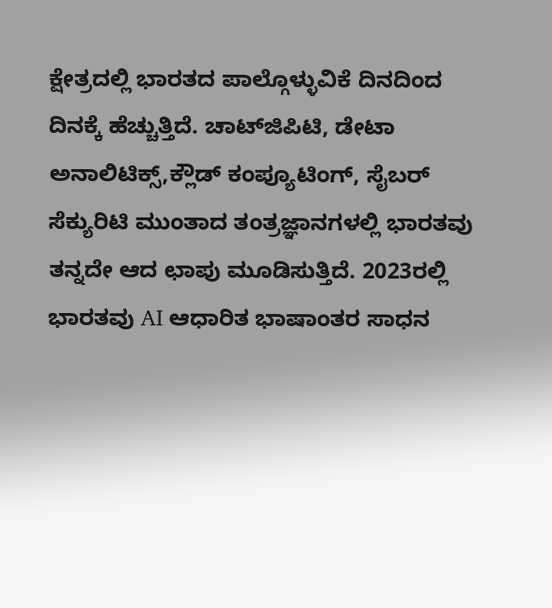ಕ್ಷೇತ್ರದಲ್ಲಿ ಭಾರತದ ಪಾಲ್ಗೊಳ್ಳುವಿಕೆ ದಿನದಿಂದ ದಿನಕ್ಕೆ ಹೆಚ್ಚುತ್ತಿದೆ. ಚಾಟ್‌ಜಿಪಿಟಿ, ಡೇಟಾ ಅನಾಲಿಟಿಕ್ಸ್,ಕ್ಲೌಡ್ ಕಂಪ್ಯೂಟಿಂಗ್, ಸೈಬರ್ ಸೆಕ್ಯುರಿಟಿ ಮುಂತಾದ ತಂತ್ರಜ್ಞಾನಗಳಲ್ಲಿ ಭಾರತವು ತನ್ನದೇ ಆದ ಛಾಪು ಮೂಡಿಸುತ್ತಿದೆ. 2023ರಲ್ಲಿ ಭಾರತವು AI ಆಧಾರಿತ ಭಾಷಾಂತರ ಸಾಧನ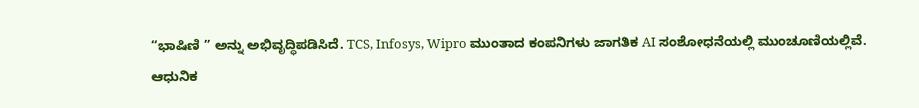“ಭಾಷಿಣಿ ” ಅನ್ನು ಅಭಿವೃದ್ಧಿಪಡಿಸಿದೆ. TCS, Infosys, Wipro ಮುಂತಾದ ಕಂಪನಿಗಳು ಜಾಗತಿಕ AI ಸಂಶೋಧನೆಯಲ್ಲಿ ಮುಂಚೂಣಿಯಲ್ಲಿವೆ.
ಆಧುನಿಕ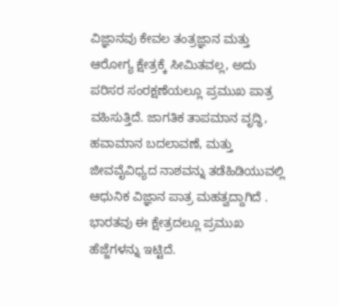ವಿಜ್ಞಾನವು ಕೇವಲ ತಂತ್ರಜ್ಞಾನ ಮತ್ತು ಆರೋಗ್ಯ ಕ್ಷೇತ್ರಕ್ಕೆ ಸೀಮಿತವಲ್ಲ, ಅದು ಪರಿಸರ ಸಂರಕ್ಷಣೆಯಲ್ಲೂ ಪ್ರಮುಖ ಪಾತ್ರ ವಹಿಸುತ್ತಿದೆ. ಜಾಗತಿಕ ತಾಪಮಾನ ವೃದ್ಧಿ, ಹವಾಮಾನ ಬದಲಾವಣೆ, ಮತ್ತು ಜೀವವೈವಿಧ್ಯದ ನಾಶವನ್ನು ತಡೆಹಿಡಿಯುವಲ್ಲಿ ಆಧುನಿಕ ವಿಜ್ಞಾನ ಪಾತ್ರ ಮಹತ್ವದ್ದಾಗಿದೆ . ಭಾರತವು ಈ ಕ್ಷೇತ್ರದಲ್ಲೂ ಪ್ರಮುಖ ಹೆಜ್ಜೆಗಳನ್ನು ಇಟ್ಟಿದೆ.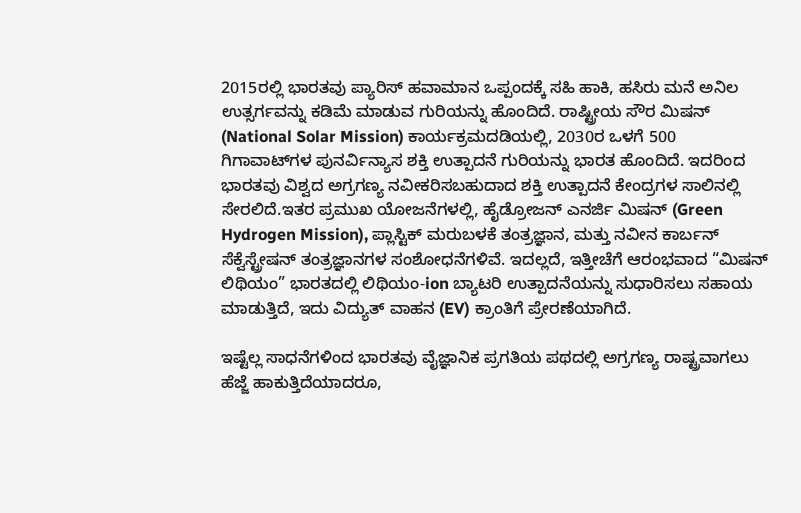2015ರಲ್ಲಿ ಭಾರತವು ಪ್ಯಾರಿಸ್ ಹವಾಮಾನ ಒಪ್ಪಂದಕ್ಕೆ ಸಹಿ ಹಾಕಿ, ಹಸಿರು ಮನೆ ಅನಿಲ ಉತ್ಸರ್ಗವನ್ನು ಕಡಿಮೆ ಮಾಡುವ ಗುರಿಯನ್ನು ಹೊಂದಿದೆ. ರಾಷ್ಟ್ರೀಯ ಸೌರ ಮಿಷನ್ (National Solar Mission) ಕಾರ್ಯಕ್ರಮದಡಿಯಲ್ಲಿ, 2030ರ ಒಳಗೆ 500 ಗಿಗಾವಾಟ್‌ಗಳ ಪುನರ್ವಿನ್ಯಾಸ ಶಕ್ತಿ ಉತ್ಪಾದನೆ ಗುರಿಯನ್ನು ಭಾರತ ಹೊಂದಿದೆ. ಇದರಿಂದ ಭಾರತವು ವಿಶ್ವದ ಅಗ್ರಗಣ್ಯ ನವೀಕರಿಸಬಹುದಾದ ಶಕ್ತಿ ಉತ್ಪಾದನೆ ಕೇಂದ್ರಗಳ ಸಾಲಿನಲ್ಲಿ ಸೇರಲಿದೆ.ಇತರ ಪ್ರಮುಖ ಯೋಜನೆಗಳಲ್ಲಿ, ಹೈಡ್ರೋಜನ್ ಎನರ್ಜಿ ಮಿಷನ್ (Green Hydrogen Mission), ಪ್ಲಾಸ್ಟಿಕ್ ಮರುಬಳಕೆ ತಂತ್ರಜ್ಞಾನ, ಮತ್ತು ನವೀನ ಕಾರ್ಬನ್ ಸೆಕ್ವೆಸ್ಟ್ರೇಷನ್ ತಂತ್ರಜ್ಞಾನಗಳ ಸಂಶೋಧನೆಗಳಿವೆ. ಇದಲ್ಲದೆ, ಇತ್ತೀಚೆಗೆ ಆರಂಭವಾದ “ಮಿಷನ್ ಲಿಥಿಯಂ” ಭಾರತದಲ್ಲಿ ಲಿಥಿಯಂ-ion ಬ್ಯಾಟರಿ ಉತ್ಪಾದನೆಯನ್ನು ಸುಧಾರಿಸಲು ಸಹಾಯ ಮಾಡುತ್ತಿದೆ, ಇದು ವಿದ್ಯುತ್ ವಾಹನ (EV) ಕ್ರಾಂತಿಗೆ ಪ್ರೇರಣೆಯಾಗಿದೆ.

ಇಷ್ಟೆಲ್ಲ ಸಾಧನೆಗಳಿಂದ ಭಾರತವು ವೈಜ್ಞಾನಿಕ ಪ್ರಗತಿಯ ಪಥದಲ್ಲಿ ಅಗ್ರಗಣ್ಯ ರಾಷ್ಟ್ರವಾಗಲು ಹೆಜ್ಜೆ ಹಾಕುತ್ತಿದೆಯಾದರೂ,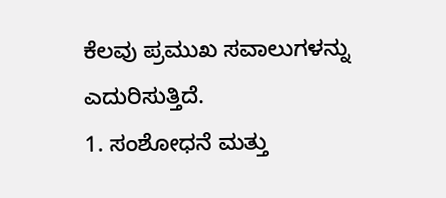ಕೆಲವು ಪ್ರಮುಖ ಸವಾಲುಗಳನ್ನು ಎದುರಿಸುತ್ತಿದೆ.
1. ಸಂಶೋಧನೆ ಮತ್ತು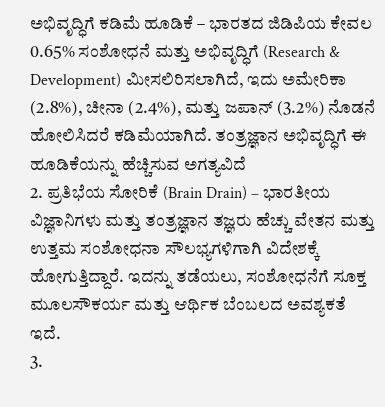ಅಭಿವೃದ್ಧಿಗೆ ಕಡಿಮೆ ಹೂಡಿಕೆ – ಭಾರತದ ಜಿಡಿಪಿಯ ಕೇವಲ 0.65% ಸಂಶೋಧನೆ ಮತ್ತು ಅಭಿವೃದ್ಧಿಗೆ (Research & Development) ಮೀಸಲಿರಿಸಲಾಗಿದೆ, ಇದು ಅಮೇರಿಕಾ (2.8%), ಚೀನಾ (2.4%), ಮತ್ತು ಜಪಾನ್ (3.2%) ನೊಡನೆ ಹೋಲಿಸಿದರೆ ಕಡಿಮೆಯಾಗಿದೆ. ತಂತ್ರಜ್ಞಾನ ಅಭಿವೃದ್ಧಿಗೆ ಈ ಹೂಡಿಕೆಯನ್ನು ಹೆಚ್ಚಿಸುವ ಅಗತ್ಯವಿದೆ
2. ಪ್ರತಿಭೆಯ ಸೋರಿಕೆ (Brain Drain) – ಭಾರತೀಯ ವಿಜ್ಞಾನಿಗಳು ಮತ್ತು ತಂತ್ರಜ್ಞಾನ ತಜ್ಞರು ಹೆಚ್ಚು ವೇತನ ಮತ್ತು ಉತ್ತಮ ಸಂಶೋಧನಾ ಸೌಲಭ್ಯಗಳಿಗಾಗಿ ವಿದೇಶಕ್ಕೆ ಹೋಗುತ್ತಿದ್ದಾರೆ. ಇದನ್ನು ತಡೆಯಲು, ಸಂಶೋಧನೆಗೆ ಸೂಕ್ತ ಮೂಲಸೌಕರ್ಯ ಮತ್ತು ಆರ್ಥಿಕ ಬೆಂಬಲದ ಅವಶ್ಯಕತೆ ಇದೆ.
3.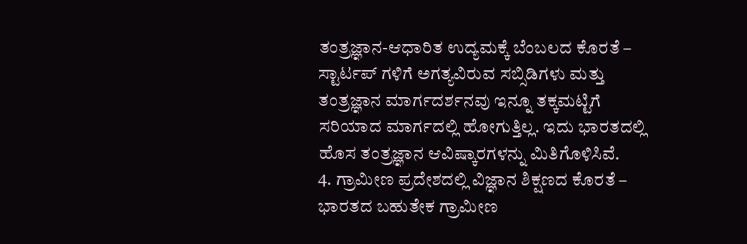ತಂತ್ರಜ್ಞಾನ-ಆಧಾರಿತ ಉದ್ಯಮಕ್ಕೆ ಬೆಂಬಲದ ಕೊರತೆ – ಸ್ಟಾರ್ಟಪ್ ಗಳಿಗೆ ಅಗತ್ಯವಿರುವ ಸಬ್ಸಿಡಿಗಳು ಮತ್ತು ತಂತ್ರಜ್ಞಾನ ಮಾರ್ಗದರ್ಶನವು ಇನ್ನೂ ತಕ್ಕಮಟ್ಟಿಗೆ ಸರಿಯಾದ ಮಾರ್ಗದಲ್ಲಿ ಹೋಗುತ್ತಿಲ್ಲ. ಇದು ಭಾರತದಲ್ಲಿ ಹೊಸ ತಂತ್ರಜ್ಞಾನ ಆವಿಷ್ಕಾರಗಳನ್ನು ಮಿತಿಗೊಳಿಸಿವೆ.
4. ಗ್ರಾಮೀಣ ಪ್ರದೇಶದಲ್ಲಿ ವಿಜ್ಞಾನ ಶಿಕ್ಷಣದ ಕೊರತೆ – ಭಾರತದ ಬಹುತೇಕ ಗ್ರಾಮೀಣ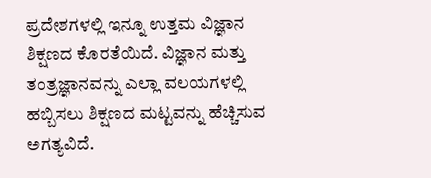ಪ್ರದೇಶಗಳಲ್ಲಿ ಇನ್ನೂ ಉತ್ತಮ ವಿಜ್ಞಾನ ಶಿಕ್ಷಣದ ಕೊರತೆಯಿದೆ. ವಿಜ್ಞಾನ ಮತ್ತು ತಂತ್ರಜ್ಞಾನವನ್ನು ಎಲ್ಲಾ ವಲಯಗಳಲ್ಲಿ ಹಬ್ಬಿಸಲು ಶಿಕ್ಷಣದ ಮಟ್ಟವನ್ನು ಹೆಚ್ಚಿಸುವ ಅಗತ್ಯವಿದೆ.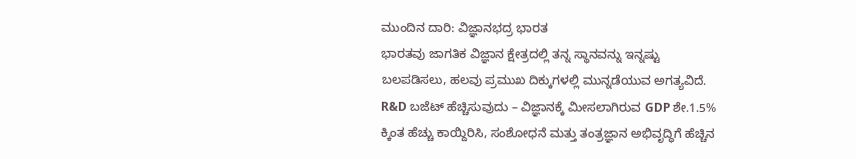ಮುಂದಿನ ದಾರಿ: ವಿಜ್ಞಾನಭದ್ರ ಭಾರತ
ಭಾರತವು ಜಾಗತಿಕ ವಿಜ್ಞಾನ ಕ್ಷೇತ್ರದಲ್ಲಿ ತನ್ನ ಸ್ಥಾನವನ್ನು ಇನ್ನಷ್ಟು ಬಲಪಡಿಸಲು, ಹಲವು ಪ್ರಮುಖ ದಿಕ್ಕುಗಳಲ್ಲಿ ಮುನ್ನಡೆಯುವ ಅಗತ್ಯವಿದೆ.
R&D ಬಜೆಟ್ ಹೆಚ್ಚಿಸುವುದು – ವಿಜ್ಞಾನಕ್ಕೆ ಮೀಸಲಾಗಿರುವ GDP ಶೇ.1.5% ಕ್ಕಿಂತ ಹೆಚ್ಚು ಕಾಯ್ದಿರಿಸಿ, ಸಂಶೋಧನೆ ಮತ್ತು ತಂತ್ರಜ್ಞಾನ ಅಭಿವೃದ್ಧಿಗೆ ಹೆಚ್ಚಿನ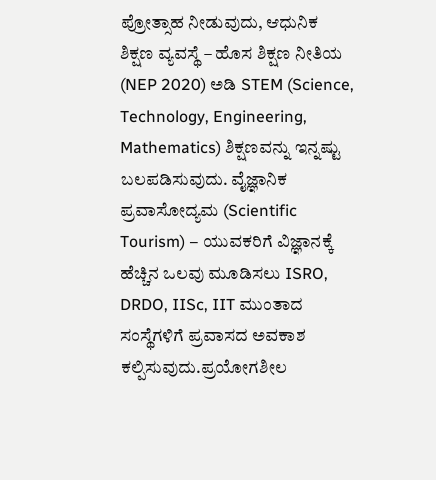ಪ್ರೋತ್ಸಾಹ ನೀಡುವುದು, ಆಧುನಿಕ ಶಿಕ್ಷಣ ವ್ಯವಸ್ಥೆ – ಹೊಸ ಶಿಕ್ಷಣ ನೀತಿಯ (NEP 2020) ಅಡಿ STEM (Science, Technology, Engineering, Mathematics) ಶಿಕ್ಷಣವನ್ನು ಇನ್ನಷ್ಟು ಬಲಪಡಿಸುವುದು. ವೈಜ್ಞಾನಿಕ ಪ್ರವಾಸೋದ್ಯಮ (Scientific Tourism) – ಯುವಕರಿಗೆ ವಿಜ್ಞಾನಕ್ಕೆ ಹೆಚ್ಚಿನ ಒಲವು ಮೂಡಿಸಲು ISRO, DRDO, IISc, IIT ಮುಂತಾದ ಸಂಸ್ಥೆಗಳಿಗೆ ಪ್ರವಾಸದ ಅವಕಾಶ ಕಲ್ಪಿಸುವುದು.ಪ್ರಯೋಗಶೀಲ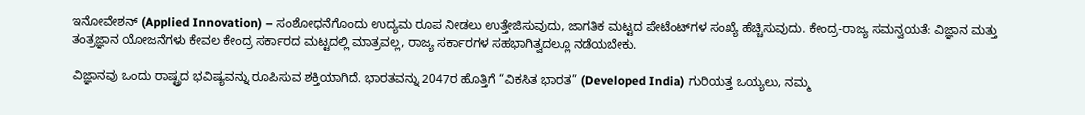ಇನೋವೇಶನ್ (Applied Innovation) – ಸಂಶೋಧನೆಗೊಂದು ಉದ್ಯಮ ರೂಪ ನೀಡಲು ಉತ್ತೇಜಿಸುವುದು, ಜಾಗತಿಕ ಮಟ್ಟದ ಪೇಟೆಂಟ್‌ಗಳ ಸಂಖ್ಯೆ ಹೆಚ್ಚಿಸುವುದು. ಕೇಂದ್ರ-ರಾಜ್ಯ ಸಮನ್ವಯತೆ: ವಿಜ್ಞಾನ ಮತ್ತು ತಂತ್ರಜ್ಞಾನ ಯೋಜನೆಗಳು ಕೇವಲ ಕೇಂದ್ರ ಸರ್ಕಾರದ ಮಟ್ಟದಲ್ಲಿ ಮಾತ್ರವಲ್ಲ, ರಾಜ್ಯ ಸರ್ಕಾರಗಳ ಸಹಭಾಗಿತ್ವದಲ್ಲೂ ನಡೆಯಬೇಕು.

ವಿಜ್ಞಾನವು ಒಂದು ರಾಷ್ಟ್ರದ ಭವಿಷ್ಯವನ್ನು ರೂಪಿಸುವ ಶಕ್ತಿಯಾಗಿದೆ. ಭಾರತವನ್ನು 2047ರ ಹೊತ್ತಿಗೆ “ವಿಕಸಿತ ಭಾರತ” (Developed India) ಗುರಿಯತ್ತ ಒಯ್ಯಲು, ನಮ್ಮ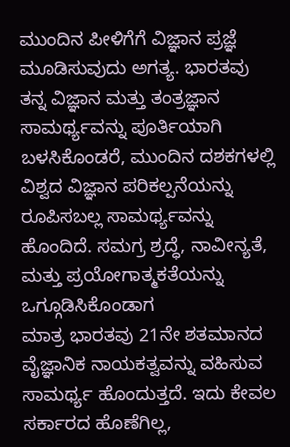ಮುಂದಿನ ಪೀಳಿಗೆಗೆ ವಿಜ್ಞಾನ ಪ್ರಜ್ಞೆ ಮೂಡಿಸುವುದು ಅಗತ್ಯ. ಭಾರತವು ತನ್ನ ವಿಜ್ಞಾನ ಮತ್ತು ತಂತ್ರಜ್ಞಾನ ಸಾಮರ್ಥ್ಯವನ್ನು ಪೂರ್ತಿಯಾಗಿ ಬಳಸಿಕೊಂಡರೆ, ಮುಂದಿನ ದಶಕಗಳಲ್ಲಿ ವಿಶ್ವದ ವಿಜ್ಞಾನ ಪರಿಕಲ್ಪನೆಯನ್ನು ರೂಪಿಸಬಲ್ಲ ಸಾಮರ್ಥ್ಯವನ್ನು ಹೊಂದಿದೆ. ಸಮಗ್ರ ಶ್ರದ್ಧೆ, ನಾವೀನ್ಯತೆ, ಮತ್ತು ಪ್ರಯೋಗಾತ್ಮಕತೆಯನ್ನು ಒಗ್ಗೂಡಿಸಿಕೊಂಡಾಗ
ಮಾತ್ರ ಭಾರತವು 21ನೇ ಶತಮಾನದ ವೈಜ್ಞಾನಿಕ ನಾಯಕತ್ವವನ್ನು ವಹಿಸುವ ಸಾಮರ್ಥ್ಯ ಹೊಂದುತ್ತದೆ. ಇದು ಕೇವಲ ಸರ್ಕಾರದ ಹೊಣೆಗಿಲ್ಲ,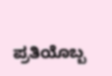ಪ್ರತಿಯೊಬ್ಬ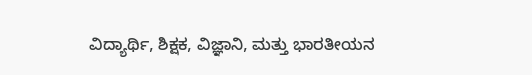ವಿದ್ಯಾರ್ಥಿ, ಶಿಕ್ಷಕ, ವಿಜ್ಞಾನಿ, ಮತ್ತು ಭಾರತೀಯನ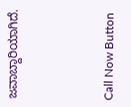ಜವಾಬ್ದಾರಿಯಾಗಿದೆ.



Call Now Button